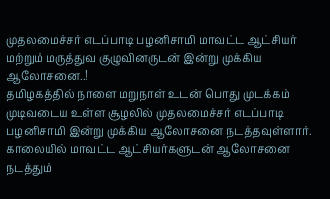முதலமைச்சர் எடப்பாடி பழனிசாமி மாவட்ட ஆட்சியர் மற்றும் மருத்துவ குழுவினருடன் இன்று முக்கிய ஆலோசனை..!
தமிழகத்தில் நாளை மறுநாள் உடன் பொது முடக்கம் முடிவடைய உள்ள சூழலில் முதலமைச்சர் எடப்பாடி பழனிசாமி இன்று முக்கிய ஆலோசனை நடத்தவுள்ளார். காலையில் மாவட்ட ஆட்சியர்களுடன் ஆலோசனை நடத்தும்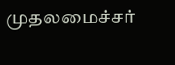முதலமைச்சர்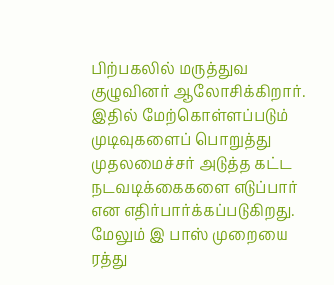பிற்பகலில் மருத்துவ குழுவினர் ஆலோசிக்கிறார்.
இதில் மேற்கொள்ளப்படும் முடிவுகளைப் பொறுத்து முதலமைச்சர் அடுத்த கட்ட நடவடிக்கைகளை எடுப்பார் என எதிர்பார்க்கப்படுகிறது. மேலும் இ பாஸ் முறையை ரத்து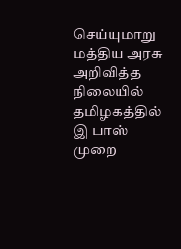செய்யுமாறு மத்திய அரசு அறிவித்த நிலையில் தமிழகத்தில் இ பாஸ் முறை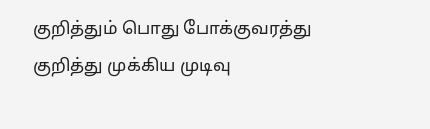குறித்தும் பொது போக்குவரத்து குறித்து முக்கிய முடிவு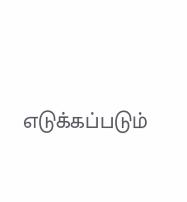எடுக்கப்படும்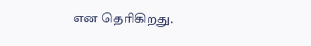என தெரிகிறது.